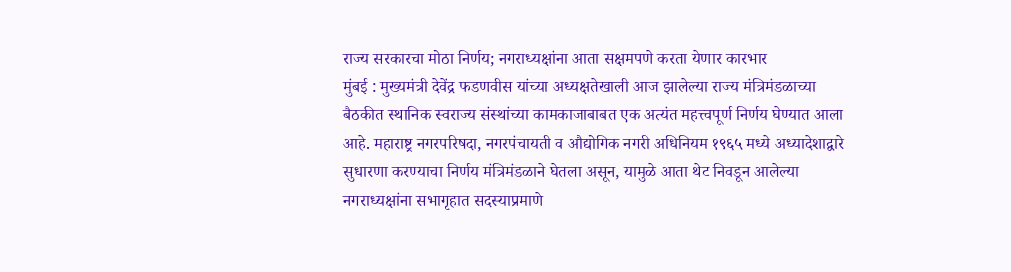राज्य सरकारचा मोठा निर्णय; नगराध्यक्षांना आता सक्षमपणे करता येणार कारभार
मुंबई : मुख्यमंत्री देवेंद्र फडणवीस यांच्या अध्यक्षतेखाली आज झालेल्या राज्य मंत्रिमंडळाच्या बैठकीत स्थानिक स्वराज्य संस्थांच्या कामकाजाबाबत एक अत्यंत महत्त्वपूर्ण निर्णय घेण्यात आला आहे. महाराष्ट्र नगरपरिषदा, नगरपंचायती व औद्योगिक नगरी अधिनियम १९६५ मध्ये अध्यादेशाद्वारे सुधारणा करण्याचा निर्णय मंत्रिमंडळाने घेतला असून, यामुळे आता थेट निवडून आलेल्या नगराध्यक्षांना सभागृहात सदस्याप्रमाणे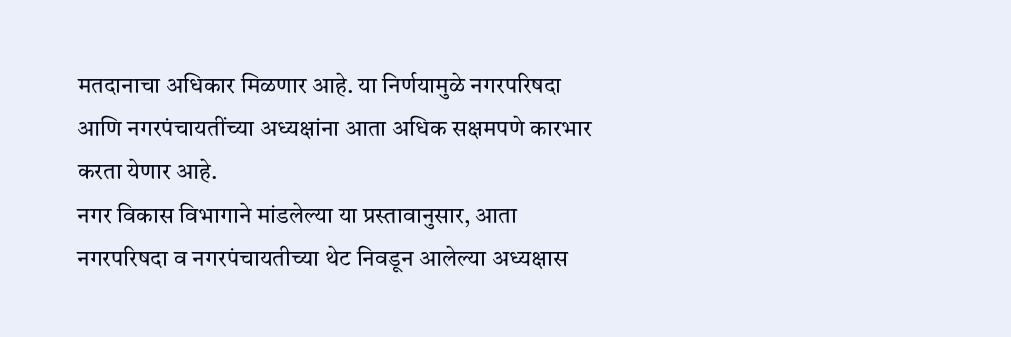मतदानाचा अधिकार मिळणार आहे. या निर्णयामुळे नगरपरिषदा आणि नगरपंचायतींच्या अध्यक्षांना आता अधिक सक्षमपणे कारभार करता येणार आहे.
नगर विकास विभागाने मांडलेल्या या प्रस्तावानुसार, आता नगरपरिषदा व नगरपंचायतीच्या थेट निवडून आलेल्या अध्यक्षास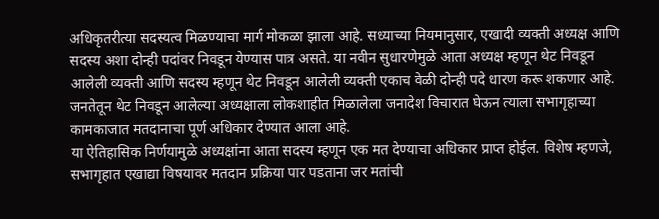अधिकृतरीत्या सदस्यत्व मिळण्याचा मार्ग मोकळा झाला आहे. सध्याच्या नियमानुसार, एखादी व्यक्ती अध्यक्ष आणि सदस्य अशा दोन्ही पदांवर निवडून येण्यास पात्र असते. या नवीन सुधारणेमुळे आता अध्यक्ष म्हणून थेट निवडून आलेली व्यक्ती आणि सदस्य म्हणून थेट निवडून आलेली व्यक्ती एकाच वेळी दोन्ही पदे धारण करू शकणार आहे. जनतेतून थेट निवडून आलेल्या अध्यक्षाला लोकशाहीत मिळालेला जनादेश विचारात घेऊन त्याला सभागृहाच्या कामकाजात मतदानाचा पूर्ण अधिकार देण्यात आला आहे.
या ऐतिहासिक निर्णयामुळे अध्यक्षांना आता सदस्य म्हणून एक मत देण्याचा अधिकार प्राप्त होईल. विशेष म्हणजे, सभागृहात एखाद्या विषयावर मतदान प्रक्रिया पार पडताना जर मतांची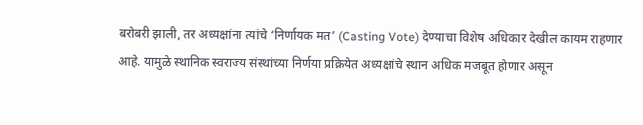बरोबरी झाली, तर अध्यक्षांना त्यांचे ‘निर्णायक मत’ (Casting Vote) देण्याचा विशेष अधिकार देखील कायम राहणार आहे. यामुळे स्थानिक स्वराज्य संस्थांच्या निर्णया प्रक्रियेत अध्यक्षांचे स्थान अधिक मजबूत होणार असून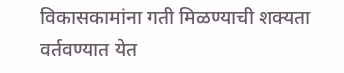विकासकामांना गती मिळण्याची शक्यता वर्तवण्यात येत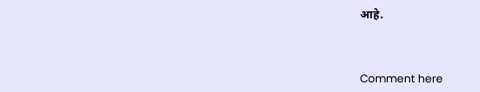आहे.



Comment here